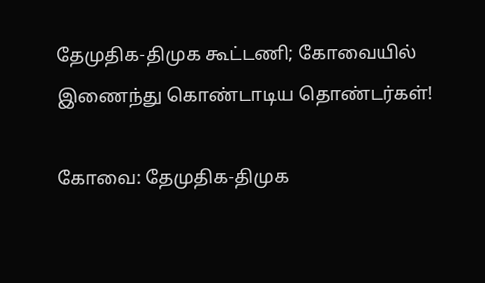தேமுதிக-திமுக கூட்டணி; கோவையில் இணைந்து கொண்டாடிய தொண்டர்கள்!

கோவை: தேமுதிக-திமுக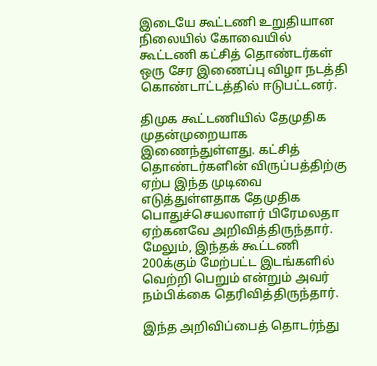இடையே கூட்டணி உறுதியான நிலையில் கோவையில் கூட்டணி கட்சித் தொண்டர்கள் ஒரு சேர இணைப்பு விழா நடத்தி கொண்டாட்டத்தில் ஈடுபட்டனர்.

திமுக கூட்டணியில் தேமுதிக முதன்முறையாக இணைந்துள்ளது. கட்சித் தொண்டர்களின் விருப்பத்திற்கு ஏற்ப இந்த முடிவை எடுத்துள்ளதாக தேமுதிக பொதுச்செயலாளர் பிரேமலதா ஏற்கனவே அறிவித்திருந்தார். மேலும், இந்தக் கூட்டணி 200க்கும் மேற்பட்ட இடங்களில் வெற்றி பெறும் என்றும் அவர் நம்பிக்கை தெரிவித்திருந்தார்.

இந்த அறிவிப்பைத் தொடர்ந்து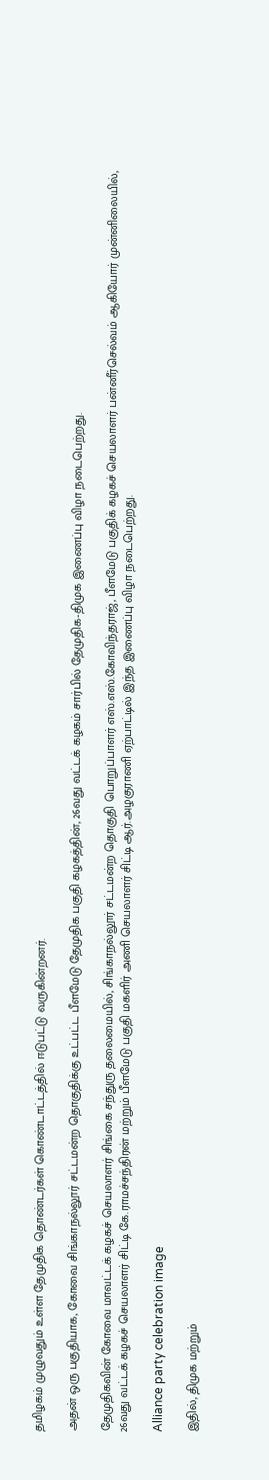தமிழகம் முழுவதும் உள்ள தேமுதிக தொண்டர்கள் கொண்டாட்டத்தில் ஈடுபட்டு வருகின்றனர்.

அதன் ஒரு பகுதியாக, கோவை சிங்காநல்லூர் சட்டமன்ற தொகுதிக்கு உட்பட்ட பீளமேடு தேமுதிக பகுதி கழகத்தின், 26வது வட்டக் கழகம் சார்பில் தேமுதிக-திமுக இணைப்பு விழா நடைபெற்றது.

தேமுதிகவின் கோவை மாவட்டக் கழகச் செயலாளர் சிங்கை சந்துரு தலைமையில், சிங்காநல்லூர் சட்டமன்ற தொகுதி பொறுப்பாளர் எஸ்.எஸ்.கோவிந்தராஜ், பீளமேடு பகுதிக் கழகச் செயலாளர் பன்னீர்செல்வம் ஆகியோர் முன்னிலையில், 26வது வட்டக் கழகச் செயலாளர் சிட்டி கே.ராமச்சந்திரன் மற்றும் பீளமேடு பகுதி மகளிர் அணி செயலாளர் சிட்டி ஆர்.அழகுராணி ஏற்பாட்டில் இந்த இணைப்பு விழா நடைபெற்றது.

Alliance party celebration image

இதில், திமுக மற்றும்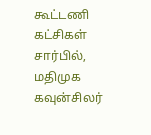கூட்டணி கட்சிகள் சார்பில், மதிமுக கவுன்சிலர்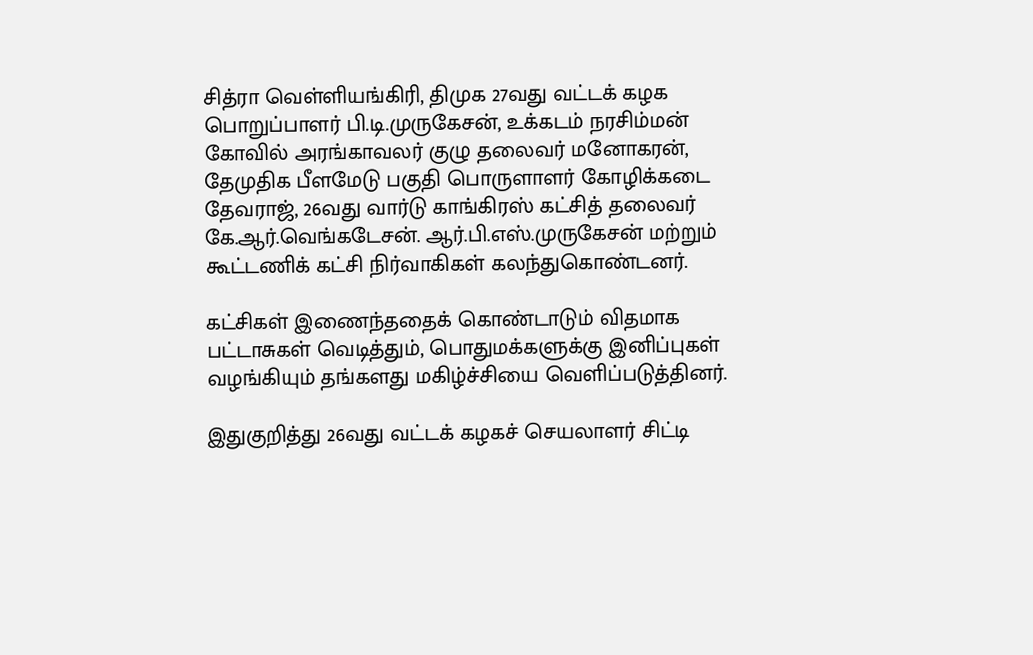சித்ரா வெள்ளியங்கிரி, திமுக 27வது வட்டக் கழக பொறுப்பாளர் பி.டி.முருகேசன், உக்கடம் நரசிம்மன் கோவில் அரங்காவலர் குழு தலைவர் மனோகரன், தேமுதிக பீளமேடு பகுதி பொருளாளர் கோழிக்கடை தேவராஜ், 26வது வார்டு காங்கிரஸ் கட்சித் தலைவர் கே.ஆர்.வெங்கடேசன். ஆர்.பி.எஸ்.முருகேசன் மற்றும் கூட்டணிக் கட்சி நிர்வாகிகள் கலந்துகொண்டனர்.

கட்சிகள் இணைந்ததைக் கொண்டாடும் விதமாக பட்டாசுகள் வெடித்தும், பொதுமக்களுக்கு இனிப்புகள் வழங்கியும் தங்களது மகிழ்ச்சியை வெளிப்படுத்தினர்.

இதுகுறித்து 26வது வட்டக் கழகச் செயலாளர் சிட்டி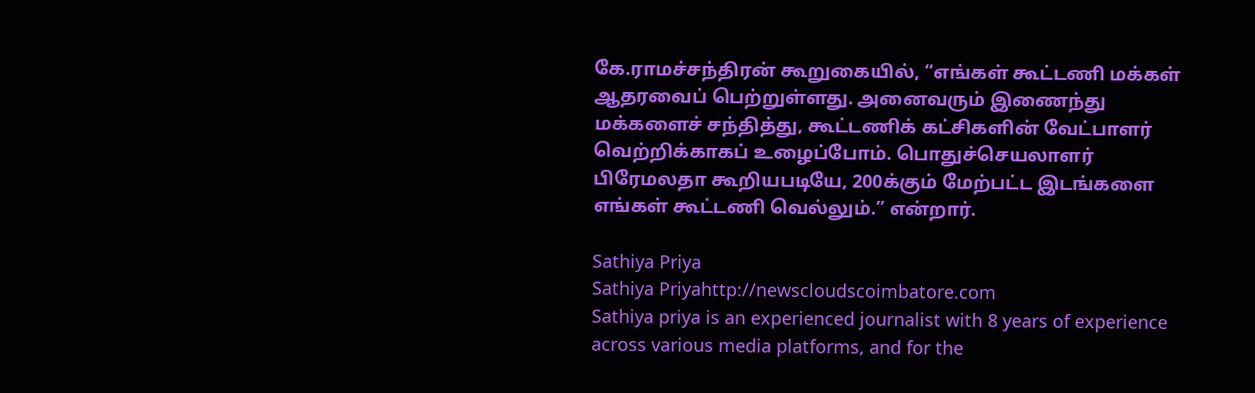கே.ராமச்சந்திரன் கூறுகையில், “எங்கள் கூட்டணி மக்கள் ஆதரவைப் பெற்றுள்ளது. அனைவரும் இணைந்து மக்களைச் சந்தித்து, கூட்டணிக் கட்சிகளின் வேட்பாளர் வெற்றிக்காகப் உழைப்போம். பொதுச்செயலாளர் பிரேமலதா கூறியபடியே, 200க்கும் மேற்பட்ட இடங்களை எங்கள் கூட்டணி வெல்லும்.” என்றார்.

Sathiya Priya
Sathiya Priyahttp://newscloudscoimbatore.com
Sathiya priya is an experienced journalist with 8 years of experience across various media platforms, and for the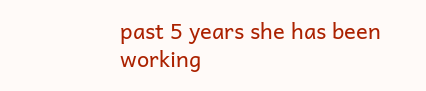past 5 years she has been working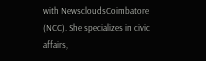with NewscloudsCoimbatore (NCC). She specializes in civic affairs,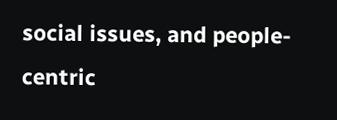social issues, and people-centric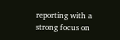reporting with a strong focus on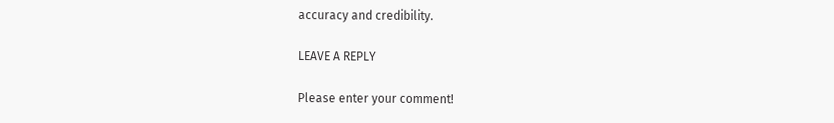accuracy and credibility.

LEAVE A REPLY

Please enter your comment!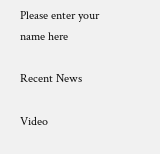Please enter your name here

Recent News

Video